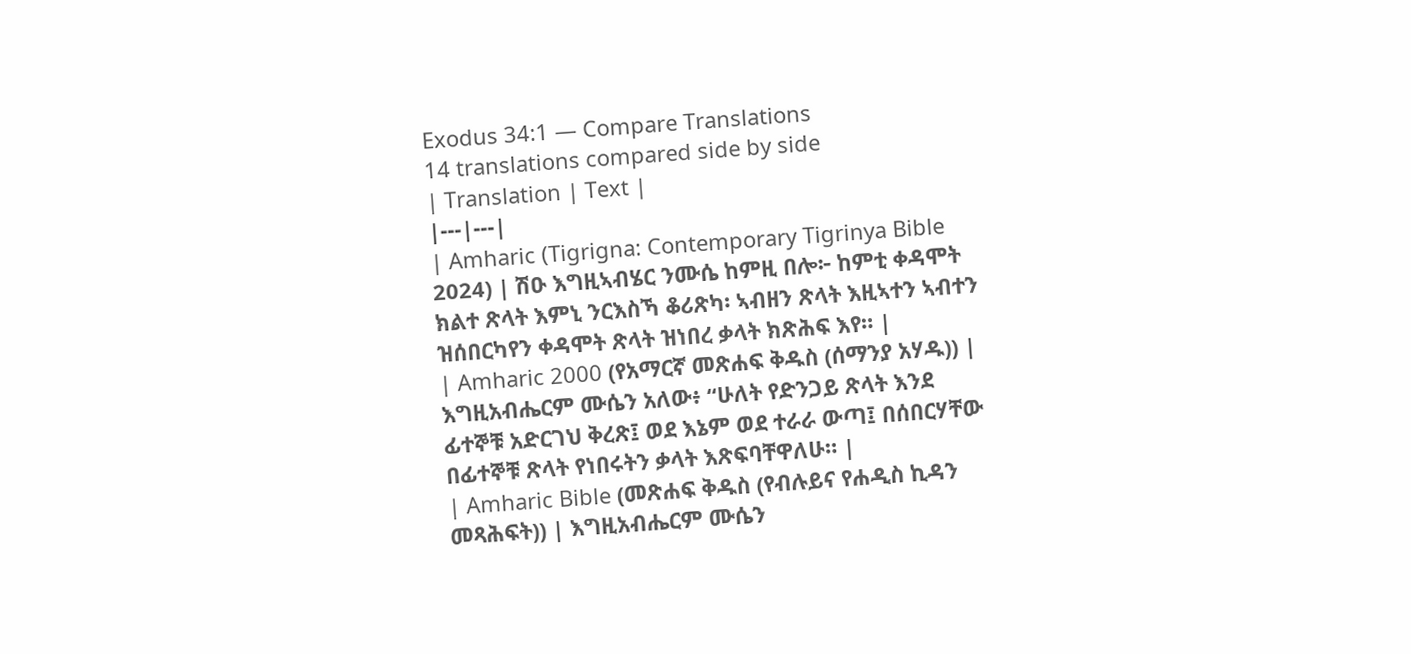Exodus 34:1 — Compare Translations
14 translations compared side by side
| Translation | Text |
|---|---|
| Amharic (Tigrigna: Contemporary Tigrinya Bible 2024) | ሽዑ እግዚኣብሄር ንሙሴ ከምዚ በሎ፦ ከምቲ ቀዳሞት ክልተ ጽላት እምኒ ንርእስኻ ቆሪጽካ፡ ኣብዘን ጽላት እዚኣተን ኣብተን ዝሰበርካየን ቀዳሞት ጽላት ዝነበረ ቃላት ክጽሕፍ እየ። |
| Amharic 2000 (የአማርኛ መጽሐፍ ቅዱስ (ሰማንያ አሃዱ)) | እግዚአብሔርም ሙሴን አለው፥ “ሁለት የድንጋይ ጽላት እንደ ፊተኞቹ አድርገህ ቅረጽ፤ ወደ እኔም ወደ ተራራ ውጣ፤ በሰበርሃቸው በፊተኞቹ ጽላት የነበሩትን ቃላት እጽፍባቸዋለሁ። |
| Amharic Bible (መጽሐፍ ቅዱስ (የብሉይና የሐዲስ ኪዳን መጻሕፍት)) | እግዚአብሔርም ሙሴን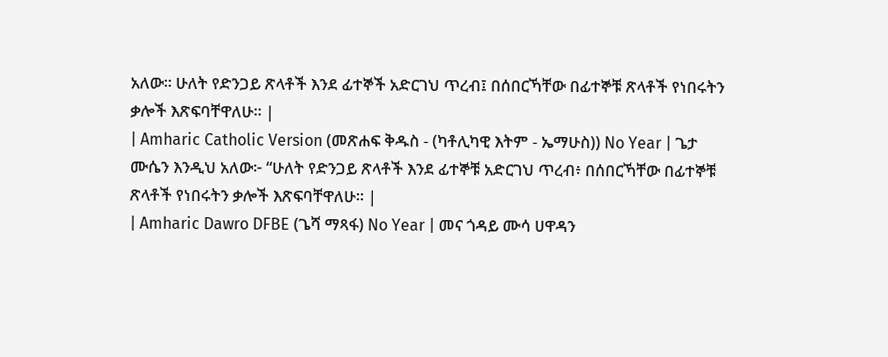አለው። ሁለት የድንጋይ ጽላቶች እንደ ፊተኞች አድርገህ ጥረብ፤ በሰበርኻቸው በፊተኞቹ ጽላቶች የነበሩትን ቃሎች እጽፍባቸዋለሁ። |
| Amharic Catholic Version (መጽሐፍ ቅዱስ - (ካቶሊካዊ እትም - ኤማሁስ)) No Year | ጌታ ሙሴን እንዲህ አለው፦ “ሁለት የድንጋይ ጽላቶች እንደ ፊተኞቹ አድርገህ ጥረብ፥ በሰበርኻቸው በፊተኞቹ ጽላቶች የነበሩትን ቃሎች እጽፍባቸዋለሁ። |
| Amharic Dawro DFBE (ጌሻ ማጻፋ) No Year | መና ጎዳይ ሙሳ ሀዋዳን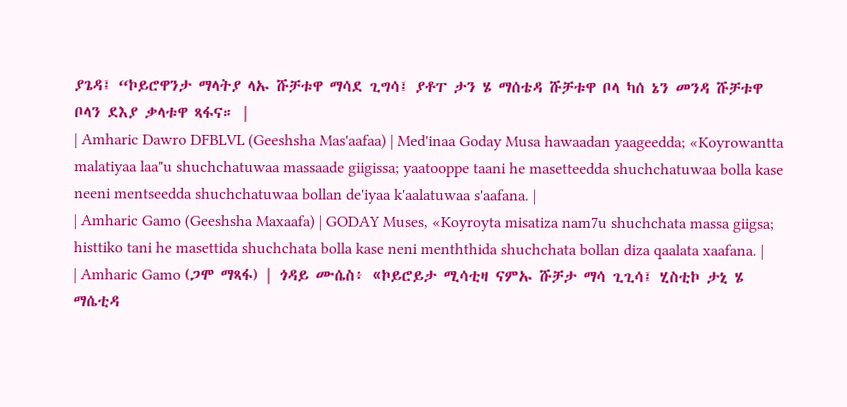ያጌዳ፤ “ኮይሮዋንታ ማላትያ ላኡ ሹቻቱዋ ማሳደ ጊግሳ፤ ያቶፐ ታን ሄ ማሰቴዳ ሹቻቱዋ ቦላ ካሰ ኔን መንዳ ሹቻቱዋ ቦላን ደእያ ቃላቱዋ ጻፋና። |
| Amharic Dawro DFBLVL (Geeshsha Mas'aafaa) | Med'inaa Goday Musa hawaadan yaageedda; «Koyrowantta malatiyaa laa"u shuchchatuwaa massaade giigissa; yaatooppe taani he masetteedda shuchchatuwaa bolla kase neeni mentseedda shuchchatuwaa bollan de'iyaa k'aalatuwaa s'aafana. |
| Amharic Gamo (Geeshsha Maxaafa) | GODAY Muses, «Koyroyta misatiza nam7u shuchchata massa giigsa; histtiko tani he masettida shuchchata bolla kase neni menththida shuchchata bollan diza qaalata xaafana. |
| Amharic Gamo (ጋሞ ማጻፋ) | ጎዳይ ሙሴስ፥ «ኮይሮይታ ሚሳቲዛ ናምኡ ሹቻታ ማሳ ጊጊሳ፤ ሂስቲኮ ታኒ ሄ ማሴቲዳ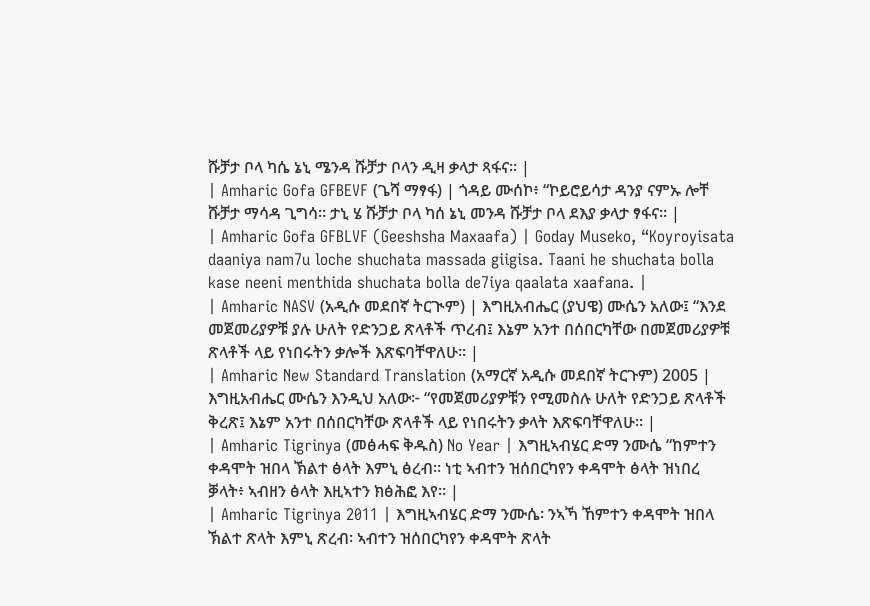ሹቻታ ቦላ ካሴ ኔኒ ሜንዳ ሹቻታ ቦላን ዲዛ ቃላታ ጻፋና። |
| Amharic Gofa GFBEVF (ጌሻ ማፃፋ) | ጎዳይ ሙሰኮ፥ “ኮይሮይሳታ ዳንያ ናምኡ ሎቸ ሹቻታ ማሳዳ ጊግሳ። ታኒ ሄ ሹቻታ ቦላ ካሰ ኔኒ መንዳ ሹቻታ ቦላ ደእያ ቃላታ ፃፋና። |
| Amharic Gofa GFBLVF (Geeshsha Maxaafa) | Goday Museko, “Koyroyisata daaniya nam7u loche shuchata massada giigisa. Taani he shuchata bolla kase neeni menthida shuchata bolla de7iya qaalata xaafana. |
| Amharic NASV (አዲሱ መደበኛ ትርጒም) | እግዚአብሔር (ያህዌ) ሙሴን አለው፤ “እንደ መጀመሪያዎቹ ያሉ ሁለት የድንጋይ ጽላቶች ጥረብ፤ እኔም አንተ በሰበርካቸው በመጀመሪያዎቹ ጽላቶች ላይ የነበሩትን ቃሎች እጽፍባቸዋለሁ። |
| Amharic New Standard Translation (አማርኛ አዲሱ መደበኛ ትርጉም) 2005 | እግዚአብሔር ሙሴን እንዲህ አለው፦ “የመጀመሪያዎቹን የሚመስሉ ሁለት የድንጋይ ጽላቶች ቅረጽ፤ እኔም አንተ በሰበርካቸው ጽላቶች ላይ የነበሩትን ቃላት እጽፍባቸዋለሁ። |
| Amharic Tigrinya (መፅሓፍ ቅዱስ) No Year | እግዚኣብሄር ድማ ንሙሴ “ከምተን ቀዳሞት ዝበላ ኽልተ ፅላት እምኒ ፅረብ። ነቲ ኣብተን ዝሰበርካየን ቀዳሞት ፅላት ዝነበረ ቓላት፥ ኣብዘን ፅላት እዚኣተን ክፅሕፎ እየ። |
| Amharic Tigrinya 2011 | እግዚኣብሄር ድማ ንሙሴ፡ ንኣኻ ኸምተን ቀዳሞት ዝበላ ኽልተ ጽላት እምኒ ጽረብ፡ ኣብተን ዝሰበርካየን ቀዳሞት ጽላት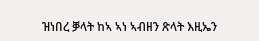ዝነበረ ቓላት ከኣ ኣነ ኣብዘን ጽላት እዚኤን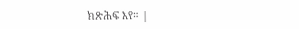ክጽሕፍ እየ። |